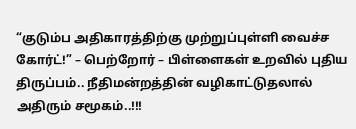“குடும்ப அதிகாரத்திற்கு முற்றுப்புள்ளி வைச்ச கோர்ட்!” – பெற்றோர் – பிள்ளைகள் உறவில் புதிய திருப்பம்.. நீதிமன்றத்தின் வழிகாட்டுதலால் அதிரும் சமூகம்..!!!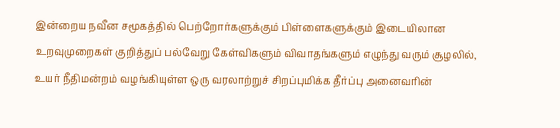இன்றைய நவீன சமூகத்தில் பெற்றோர்களுக்கும் பிள்ளைகளுக்கும் இடையிலான உறவுமுறைகள் குறித்துப் பல்வேறு கேள்விகளும் விவாதங்களும் எழுந்து வரும் சூழலில், உயர் நீதிமன்றம் வழங்கியுள்ள ஒரு வரலாற்றுச் சிறப்புமிக்க தீர்ப்பு அனைவரின்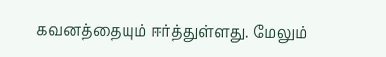கவனத்தையும் ஈர்த்துள்ளது. மேலும்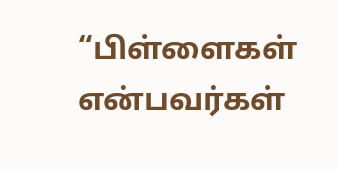“பிள்ளைகள் என்பவர்கள்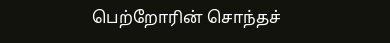பெற்றோரின் சொந்தச்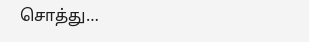சொத்து…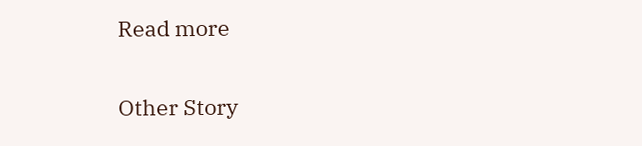Read more

Other Story